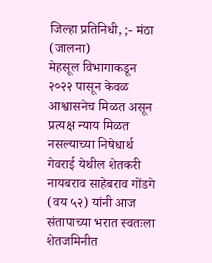जिल्हा प्रतिनिधी, ;- मंठा (जालना)
मेहसूल विभागाकडून २०२२ पासून केवळ आश्वासनेच मिळत असून प्रत्यक्ष न्याय मिळत नसल्याच्या निषेधार्थ गेवराई येथील शेतकरी नायबराव साहेबराव गोंडगे (वय ५२) यांनी आज संतापाच्या भरात स्वतःला शेतजमिनीत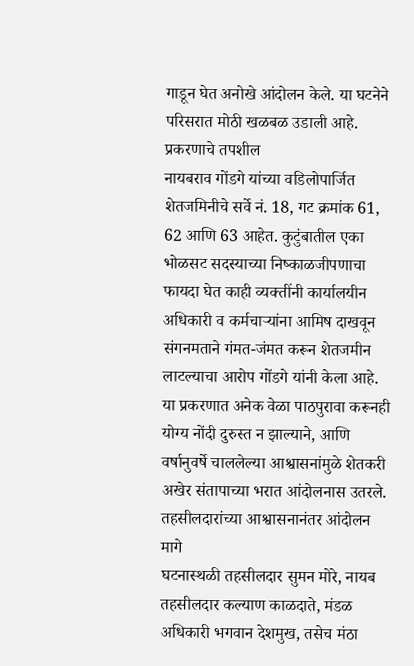गाडून घेत अनोखे आंदोलन केले. या घटनेने परिसरात मोठी खळबळ उडाली आहे.
प्रकरणाचे तपशील
नायबराव गोंडगे यांच्या वडिलोपार्जित शेतजमिनीचे सर्वे नं. 18, गट क्रमांक 61, 62 आणि 63 आहेत. कुटुंबातील एका भोळसट सदस्याच्या निष्काळजीपणाचा फायदा घेत काही व्यक्तींनी कार्यालयीन अधिकारी व कर्मचाऱ्यांना आमिष दाखवून संगनमताने गंमत-जंमत करून शेतजमीन लाटल्याचा आरोप गोंडगे यांनी केला आहे.
या प्रकरणात अनेक वेळा पाठपुरावा करूनही योग्य नोंदी दुरुस्त न झाल्याने, आणि वर्षानुवर्षे चाललेल्या आश्वासनांमुळे शेतकरी अखेर संतापाच्या भरात आंदोलनास उतरले.
तहसीलदारांच्या आश्वासनानंतर आंदोलन मागे
घटनास्थळी तहसीलदार सुमन मोरे, नायब तहसीलदार कल्याण काळदाते, मंडळ अधिकारी भगवान देशमुख, तसेच मंठा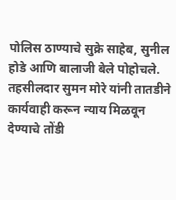पोलिस ठाण्याचे सुक्रे साहेब, सुनील होडे आणि बालाजी बेले पोहोचले.
तहसीलदार सुमन मोरे यांनी तातडीने कार्यवाही करून न्याय मिळवून देण्याचे तोंडी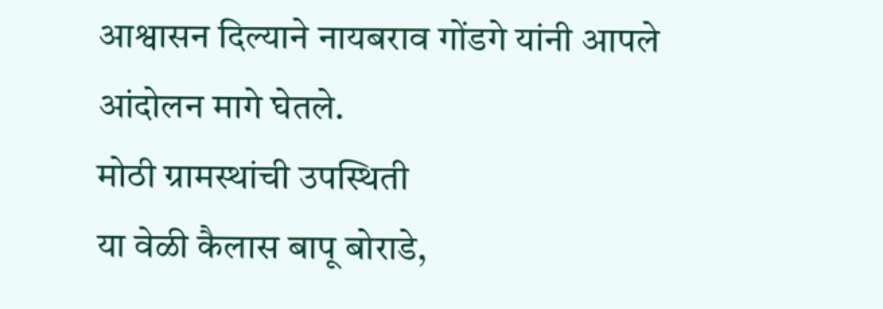आश्वासन दिल्याने नायबराव गोंडगे यांनी आपले आंदोलन मागे घेतले.
मोठी ग्रामस्थांची उपस्थिती
या वेळी कैलास बापू बोराडे,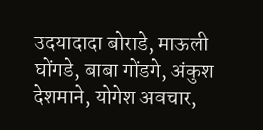उदयादादा बोराडे, माऊली घोंगडे, बाबा गोंडगे, अंकुश देशमाने, योगेश अवचार,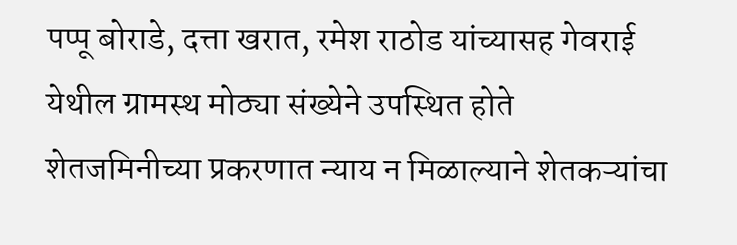पप्पू बोराडे, दत्ता खरात, रमेश राठोड यांच्यासह गेवराई येथील ग्रामस्थ मोठ्या संख्येने उपस्थित होते
शेतजमिनीच्या प्रकरणात न्याय न मिळाल्याने शेतकऱ्यांचा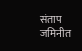संताप जमिनीत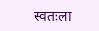स्वतःला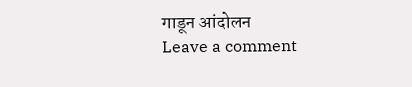गाडून आंदोलन
Leave a comment